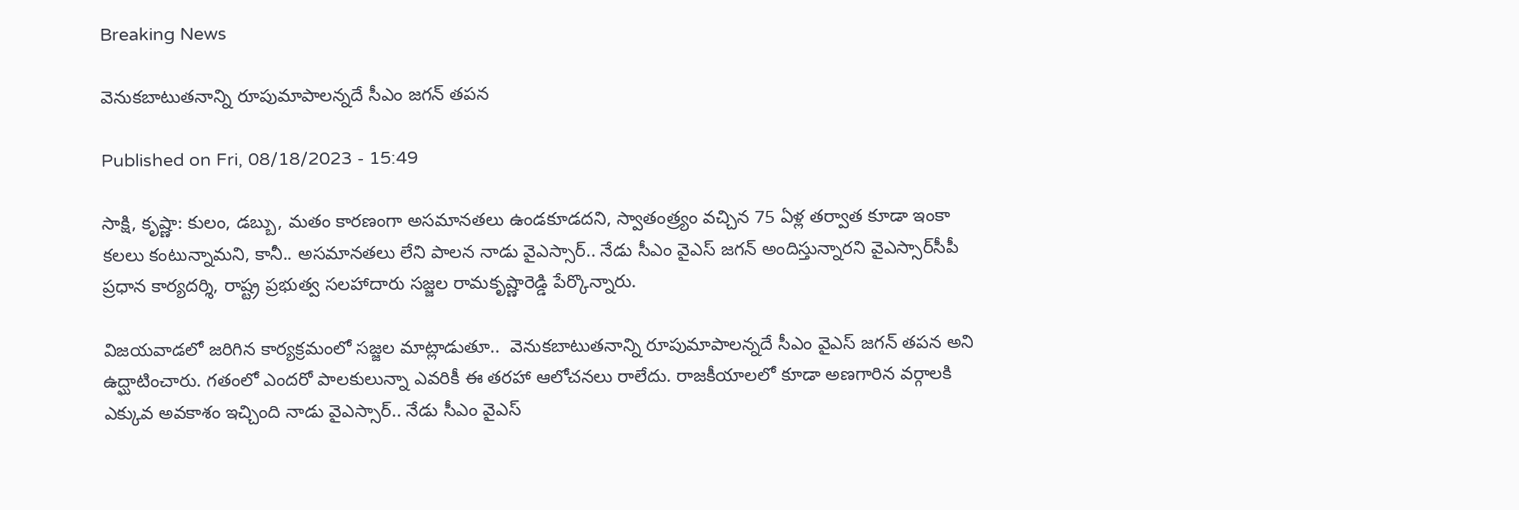Breaking News

వెనుకబాటుతనాన్ని రూపుమాపాలన్నదే సీఎం జగన్‌ తపన

Published on Fri, 08/18/2023 - 15:49

సాక్షి, కృష్ణా: కులం, డబ్బు, మతం కారణంగా అసమానతలు ఉండకూడదని, స్వాతంత్ర్యం వచ్చిన 75 ఏళ్ల తర్వాత కూడా ఇంకా కలలు కంటున్నామని, కానీ.. అసమానతలు లేని పాలన నాడు వైఎస్సార్.. నేడు సీఎం వైఎస్ జగన్ అందిస్తున్నారని వైఎస్సార్‌సీపీ ప్రధాన కార్యదర్శి, రాష్ట్ర ప్రభుత్వ సలహాదారు సజ్జల రామకృష్ణారెడ్డి పేర్కొన్నారు.

విజయవాడలో జరిగిన కార్యక్రమంలో సజ్జల మాట్లాడుతూ..  వెనుకబాటుతనాన్ని రూపుమాపాలన్నదే సీఎం వైఎస్ జగన్ తపన అని ఉద్ఘాటించారు. గతంలో ఎందరో పాలకులున్నా ఎవరికీ ఈ తరహా ఆలోచనలు రాలేదు. రాజకీయాలలో కూడా అణగారిన వర్గాలకి ఎక్కువ అవకాశం ఇచ్చింది నాడు వైఎస్సార్.. నేడు సీఎం వైఎస్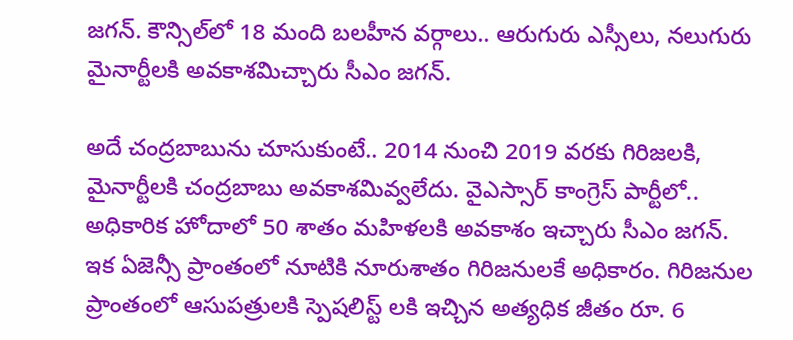జగన్. కౌన్సిల్‌లో 18 మంది బలహీన వర్గాలు.. ఆరుగురు ఎస్సీలు, నలుగురు మైనార్టీలకి అవకాశమిచ్చారు సీఎం జగన్‌.

అదే చంద్రబాబును చూసుకుంటే.. 2014 నుంచి 2019 వరకు గిరిజలకి, మైనార్టీలకి చంద్రబాబు అవకాశమివ్వలేదు. వైఎస్సార్ కాంగ్రెస్ పార్టీలో.. అధికారిక హోదాలో 50 శాతం మహిళలకి అవకాశం ఇచ్చారు సీఎం జగన్‌. ఇక ఏజెన్సీ ప్రాంతంలో నూటికి నూరుశాతం గిరిజనులకే అధికారం. గిరిజనుల ప్రాంతంలో ఆసుపత్రులకి స్పెషలిస్ట్ లకి ఇచ్చిన అత్యధిక జీతం రూ. 6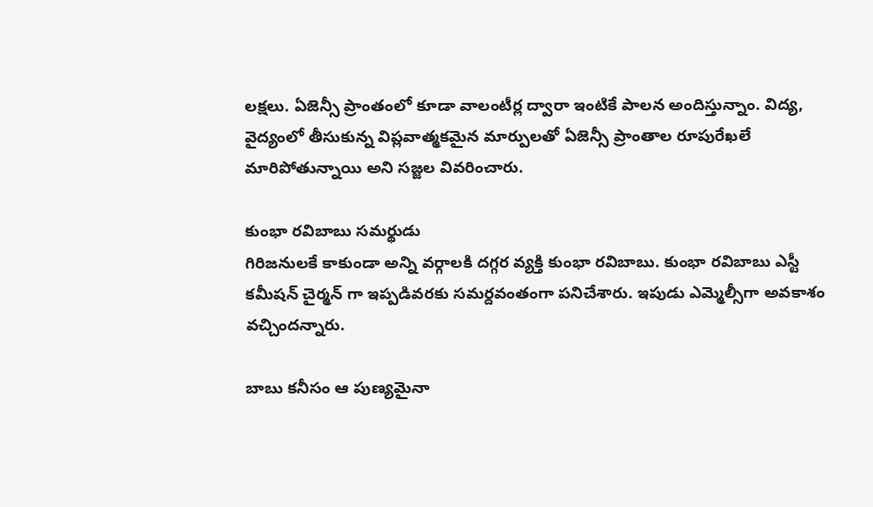లక్షలు. ఏజెన్సీ ప్రాంతంలో కూడా వాలంటీర్ల ద్వారా ఇంటికే పాలన అందిస్తున్నాం. విద్య, వైద్యంలో తీసుకున్న విప్లవాత్మకమైన మార్పులతో ఏజెన్సీ ప్రాంతాల రూపురేఖలే మారిపోతున్నాయి అని సజ్జల వివరించారు.

కుంభా రవిబాబు సమర్థుడు
గిరిజనులకే కాకుండా అన్ని వర్గాలకి దగ్గర వ్యక్తి కుంభా రవిబాబు. కుంభా రవిబాబు ఎస్టీ కమీషన్ చైర్మన్ గా ఇప్పడివరకు సమర్దవంతంగా పనిచేశారు. ఇపుడు ఎమ్మెల్సీగా అవకాశం వచ్చిందన్నారు.

బాబు కనీసం ఆ పుణ్యమైనా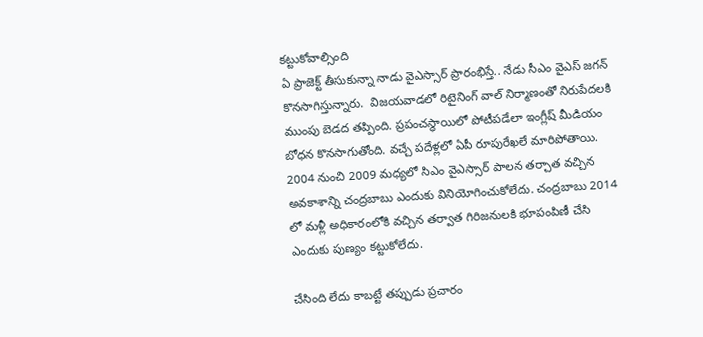కట్టుకోవాల్సింది
ఏ ప్రాజెక్ట్ తీసుకున్నా నాడు వైఎస్సార్ ప్రారంభిస్తే.. నేడు సీఎం వైఎస్ జగన్ కొనసాగిస్తున్నారు.  విజయవాడలో రిటైనింగ్ వాల్ నిర్మాణంతో నిరుపేదలకి ముంపు బెడద తప్పింది. ప్రపంచస్ధాయిలో పోటీపడేలా ఇంగ్లీష్ మీడియం బోధన కొనసాగుతోంది. వచ్చే పదేళ్లలో ఏపీ రూపురేఖలే మారిపోతాయి. 2004 నుంచి 2009 మధ్యలో సిఎం వైఎస్సార్ పాలన తర్చాత వచ్చిన అవకాశాన్ని చంద్రబాబు ఎందుకు వినియోగించుకోలేదు. చంద్రబాబు 2014 లో మళ్లీ అధికారంలోకి వచ్చిన తర్వాత గిరిజనులకి భూపంపిణీ చేసి ఎందుకు పుణ్యం కట్టుకోలేదు.

చేసింది లేదు కాబట్టే తప్పుడు ప్రచారం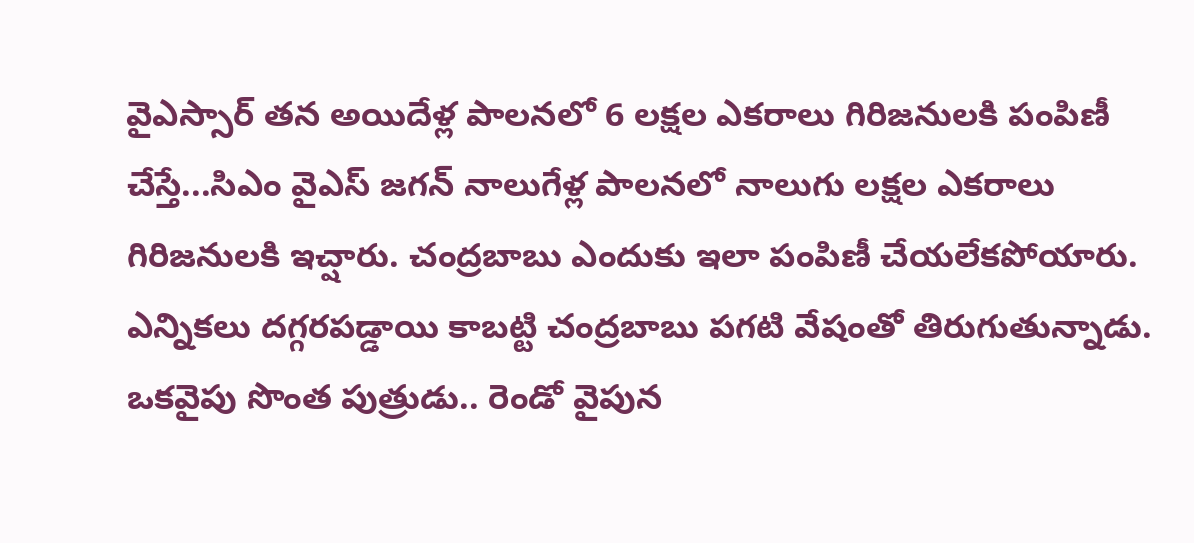వైఎస్సార్ తన అయిదేళ్ల పాలనలో 6 లక్షల ఎకరాలు గిరిజనులకి పంపిణీ చేస్తే...సిఎం వైఎస్ జగన్ నాలుగేళ్ల పాలనలో నాలుగు లక్షల ఎకరాలు గిరిజనులకి ఇచ్షారు. చంద్రబాబు ఎందుకు ఇలా పంపిణీ చేయలేకపోయారు. ఎన్నికలు దగ్గరపడ్డాయి కాబట్టి చంద్రబాబు పగటి వేషంతో తిరుగుతున్నాడు. ఒకవైపు సొంత పుత్రుడు.. రెండో వైపున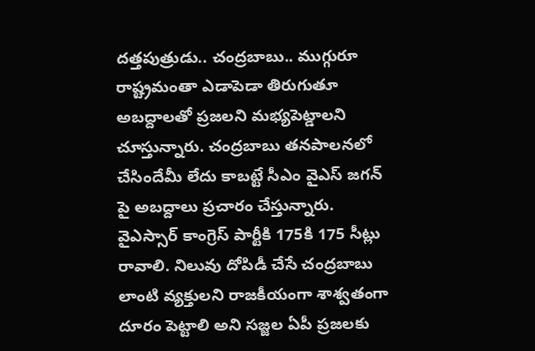దత్తపుత్రుడు.. చంద్రబాబు.. ముగ్గురూ రాష్ట్రమంతా ఎడాపెడా తిరుగుతూ అబద్దాలతో ప్రజలని మభ్యపెట్డాలని చూస్తున్నారు. చంద్రబాబు తన‌పాలనలో చేసిందేమీ లేదు కాబట్టే సీఎం వైఎస్ జగన్ పై అబద్దాలు ప్రచారం చేస్తున్నారు. వైఎస్సార్ కాంగ్రెస్ పార్టీకి 175కి 175 సీట్లు రావాలి. నిలువు దోపిడీ చేసే చంద్రబాబు లాంటి వ్యక్తులని రాజకీయంగా శాశ్వతంగా దూరం పెట్టాలి అని సజ్జల ఏపీ ప్రజలకు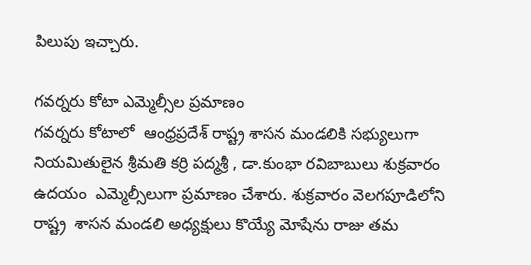పిలుపు ఇచ్చారు.

గవర్నరు కోటా ఎమ్మెల్సీల ప్రమాణం
గవర్నరు కోటాలో  ఆంధ్రప్రదేశ్ రాష్ట్ర శాసన మండలికి సభ్యులుగా నియమితులైన శ్రీమతి కర్రి పద్మశ్రీ , డా.కుంభా రవిబాబులు శుక్రవారం ఉదయం  ఎమ్మెల్సీలుగా ప్రమాణం చేశారు. శుక్రవారం వెలగపూడిలోని రాష్ట్ర  శాసన మండలి అధ్యక్షులు కొయ్యే మోషేను రాజు తమ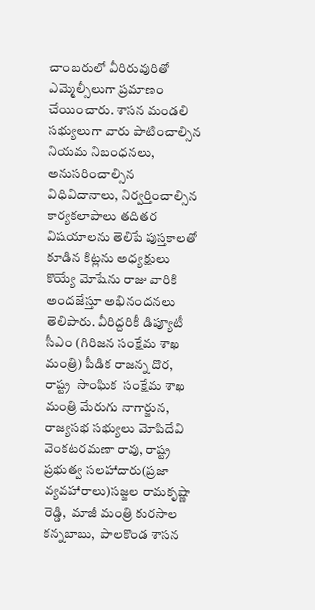చాంబరులో వీరిరువురితో ఎమ్మెల్సీలుగా ప్రమాణం చేయించారు. శాసన మండలి సభ్యులుగా వారు పాటించాల్సిన  నియమ నిబంధనలు, అనుసరించాల్సిన విధివిదానాలు, నిర్వర్తించాల్సిన కార్యకలాపాలు తదితర విషయాలను తెలిపే పుస్తకాలతో కూడిన కిట్లను అధ్యక్షులు కొయ్యే మోషేను రాజు వారికి అందజేస్తూ అభినందనలు తెలిపారు. వీరిద్దరికీ డిప్యూటీ సీఎం (గిరిజన సంక్షేమ శాఖ మంత్రి) పీడిక రాజన్న దొర,  రాష్ట్ర  సాంఘిక  సంక్షేమ శాఖ మంత్రి మేరుగు నాగార్జున,  రాజ్యసభ సభ్యులు మోపిదేవి వెంకటరమణా రావు, రాష్ట్ర ప్రభుత్వ సలహాదారు(ప్రజా వ్యవహారాలు)సజ్జల రామకృష్ణా రెడ్డి,  మాజీ మంత్రి కురసాల కన్నబాబు,  పాలకొండ శాసన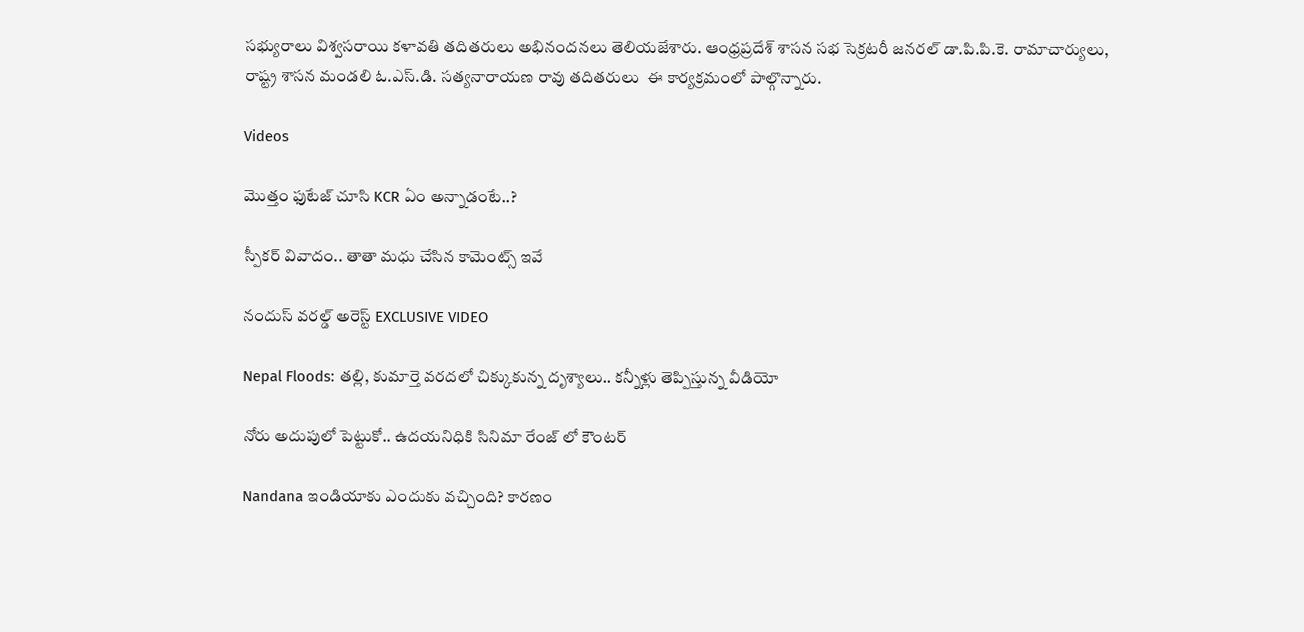సభ్యురాలు విశ్వసరాయి కళావతి తదితరులు అభినందనలు తెలియజేశారు. ఆంధ్రప్రదేశ్ శాసన సభ సెక్రటరీ జనరల్ డా.పి.పి.కె. రామాచార్యులు,  రాష్ట్ర శాసన మండలి ఓ.ఎస్.డి. సత్యనారాయణ రావు తదితరులు  ఈ కార్యక్రమంలో పాల్గొన్నారు.

Videos

మొత్తం ఫుటేజ్ చూసి KCR ఏం అన్నాడంటే..?

స్పీకర్ వివాదం.. తాతా మధు చేసిన కామెంట్స్ ఇవే

నందుస్ వరల్డ్ అరెస్ట్ EXCLUSIVE VIDEO

Nepal Floods: తల్లి, కుమార్తె వరదలో చిక్కుకున్న దృశ్యాలు.. కన్నీళ్లు తెప్పిస్తున్న వీడియో

నోరు అదుపులో పెట్టుకో.. ఉదయనిధికి సినిమా రేంజ్ లో కౌంటర్

Nandana ఇండియాకు ఎందుకు వచ్చింది? కారణం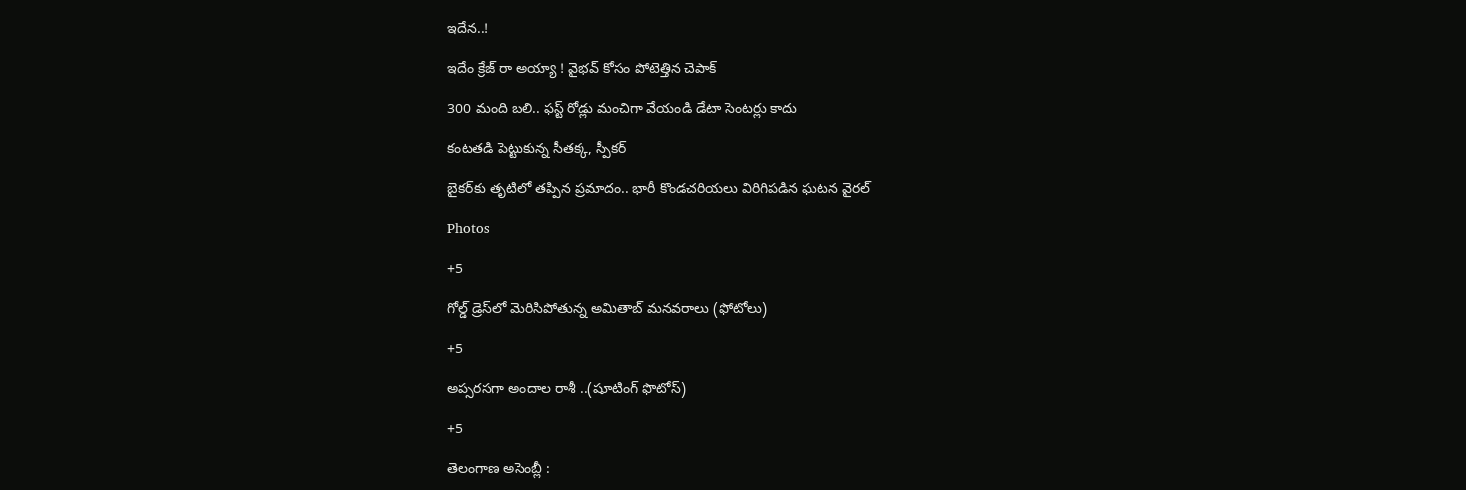ఇదేన..!

ఇదేం క్రేజ్ రా అయ్యా ! వైభవ్ కోసం పోటెత్తిన చెపాక్

300 మంది బలి.. ఫస్ట్ రోడ్లు మంచిగా వేయండి డేటా సెంటర్లు కాదు

కంటతడి పెట్టుకున్న సీతక్క, స్పీకర్

బైకర్‌కు తృటిలో తప్పిన ప్రమాదం.. భారీ కొండచరియలు విరిగిపడిన ఘటన వైరల్

Photos

+5

గోల్డ్ డ్రెస్‌లో మెరిసిపోతున్న అమితాబ్ మనవరాలు (ఫోటోలు)

+5

అప్సరసగా అందాల రాశీ ..(షూటింగ్‌ ఫొటోస్‌)

+5

తెలంగాణ అసెం‍బ్లీ :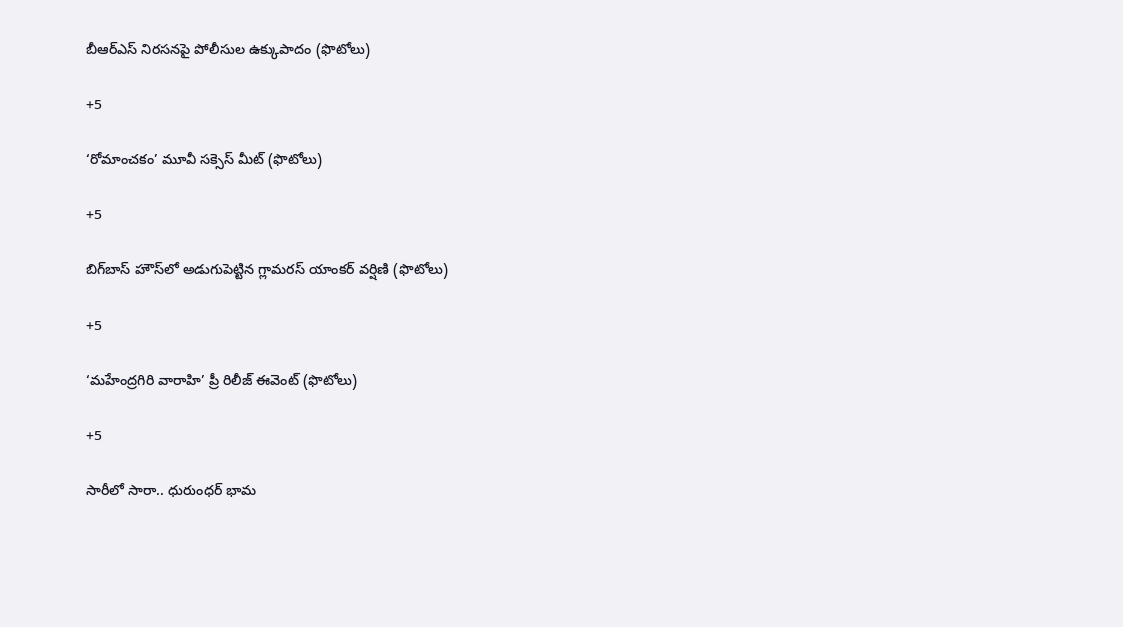బీఆర్‌ఎస్‌ నిరసనపై పోలీసుల ఉక్కుపాదం (ఫొటోలు)

+5

‘రోమాంచకం’ మూవీ సక్సెస్ మీట్ (ఫొటోలు)

+5

బిగ్‌బాస్ హౌస్‌లో అడుగుపెట్టిన గ్లామరస్ యాంకర్ వర్షిణి (ఫొటోలు)

+5

‘మహేంద్రగిరి వారాహి’ ప్రీ రిలీజ్‌ ఈవెంట్‌ (ఫొటోలు)

+5

సారీలో సారా.. ధురుంధర్‌ భామ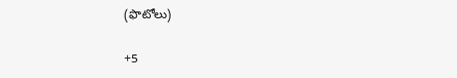(ఫొటోలు)

+5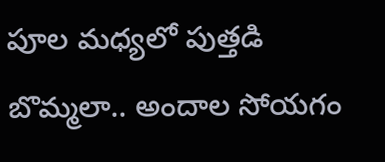పూల మధ్యలో పుత్తడి బొమ్మలా.. అందాల సోయగం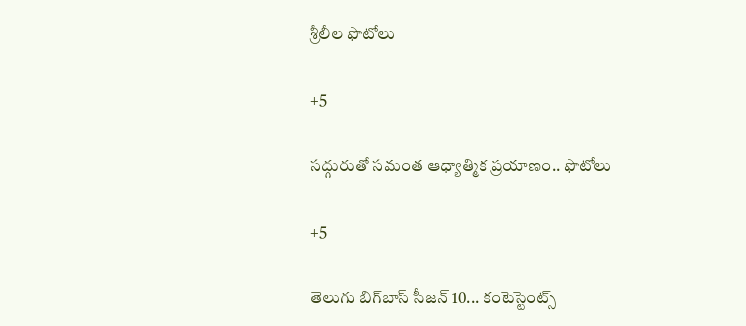శ్రీలీల ఫొటోలు

+5

సద్గురుతో సమంత ఆధ్యాత్మిక ప్రయాణం.. ఫొటోలు

+5

తెలుగు బిగ్‌బాస్‌ సీజన్‌ 10... కంటెస్టెంట్స్‌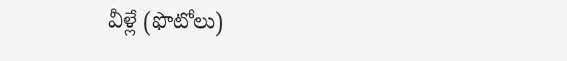వీళ్లే (ఫొటోలు)